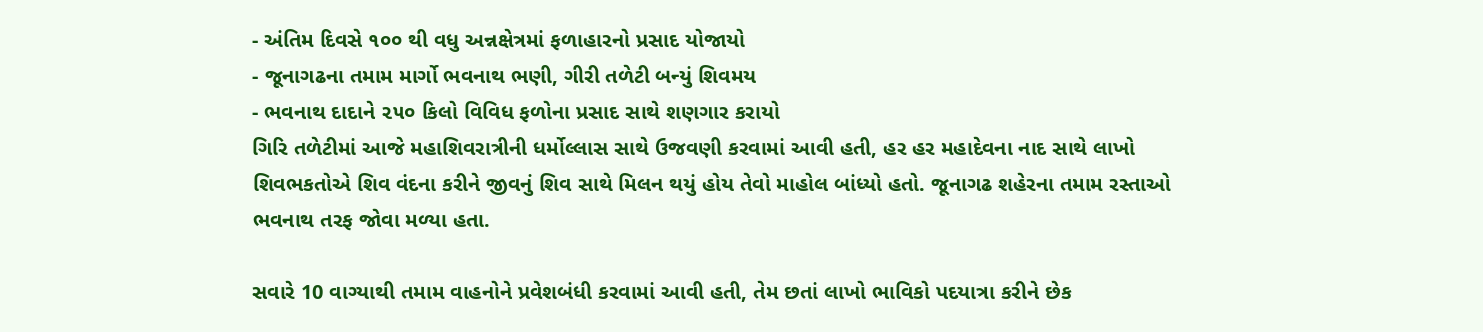- અંતિમ દિવસે ૧૦૦ થી વધુ અન્નક્ષેત્રમાં ફળાહારનો પ્રસાદ યોજાયો
- જૂનાગઢના તમામ માર્ગો ભવનાથ ભણી, ગીરી તળેટી બન્યું શિવમય
- ભવનાથ દાદાને ૨૫૦ કિલો વિવિધ ફળોના પ્રસાદ સાથે શણગાર કરાયો
ગિરિ તળેટીમાં આજે મહાશિવરાત્રીની ધર્મોલ્લાસ સાથે ઉજવણી કરવામાં આવી હતી, હર હર મહાદેવના નાદ સાથે લાખો શિવભકતોએ શિવ વંદના કરીને જીવનું શિવ સાથે મિલન થયું હોય તેવો માહોલ બાંધ્યો હતો. જૂનાગઢ શહેરના તમામ રસ્તાઓ ભવનાથ તરફ જોવા મળ્યા હતા.

સવારે 10 વાગ્યાથી તમામ વાહનોને પ્રવેશબંધી કરવામાં આવી હતી, તેમ છતાં લાખો ભાવિકો પદયાત્રા કરીને છેક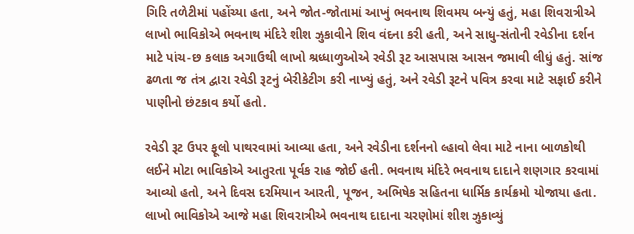ગિરિ તળેટીમાં પહોંચ્યા હતા, અને જોત-જોતામાં આખું ભવનાથ શિવમય બન્યું હતું, મહા શિવરાત્રીએ લાખો ભાવિકોએ ભવનાથ મંદિરે શીશ ઝુકાવીને શિવ વંદના કરી હતી, અને સાધુ-સંતોની રવેડીના દર્શન માટે પાંચ-છ કલાક અગાઉથી લાખો શ્રધ્ધાળુઓએ રવેડી રૂટ આસપાસ આસન જમાવી લીધું હતું. સાંજ ઢળતા જ તંત્ર દ્વારા રવેડી રૂટનું બેરીકેટીગ કરી નાખ્યું હતું, અને રવેડી રૂટને પવિત્ર કરવા માટે સફાઈ કરીને પાણીનો છંટકાવ કર્યો હતો.

રવેડી રૂટ ઉપર ફૂલો પાથરવામાં આવ્યા હતા, અને રવેડીના દર્શનનો લ્હાવો લેવા માટે નાના બાળકોથી લઈને મોટા ભાવિકોએ આતુરતા પૂર્વક રાહ જોઈ હતી. ભવનાથ મંદિરે ભવનાથ દાદાને શણગાર કરવામાં આવ્યો હતો, અને દિવસ દરમિયાન આરતી, પૂજન, અભિષેક સહિતના ધાર્મિક કાર્યક્રમો યોજાયા હતા. લાખો ભાવિકોએ આજે મહા શિવરાત્રીએ ભવનાથ દાદાના ચરણોમાં શીશ ઝુકાવ્યું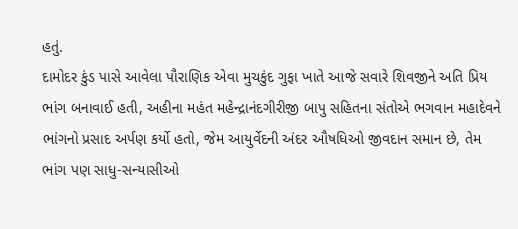હતું.
દામોદર કુંડ પાસે આવેલા પૌરાણિક એવા મુચકુંદ ગુફા ખાતે આજે સવારે શિવજીને અતિ પ્રિય ભાંગ બનાવાઈ હતી, અહીના મહંત મહેન્દ્રાનંદગીરીજી બાપુ સહિતના સંતોએ ભગવાન મહાદેવને ભાંગનો પ્રસાદ અર્પણ કર્યો હતો, જેમ આયુર્વેદની અંદર ઔષધિઓ જીવદાન સમાન છે, તેમ ભાંગ પણ સાધુ-સન્યાસીઓ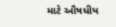માટે ઔષધીય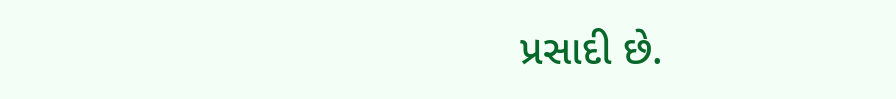પ્રસાદી છે.